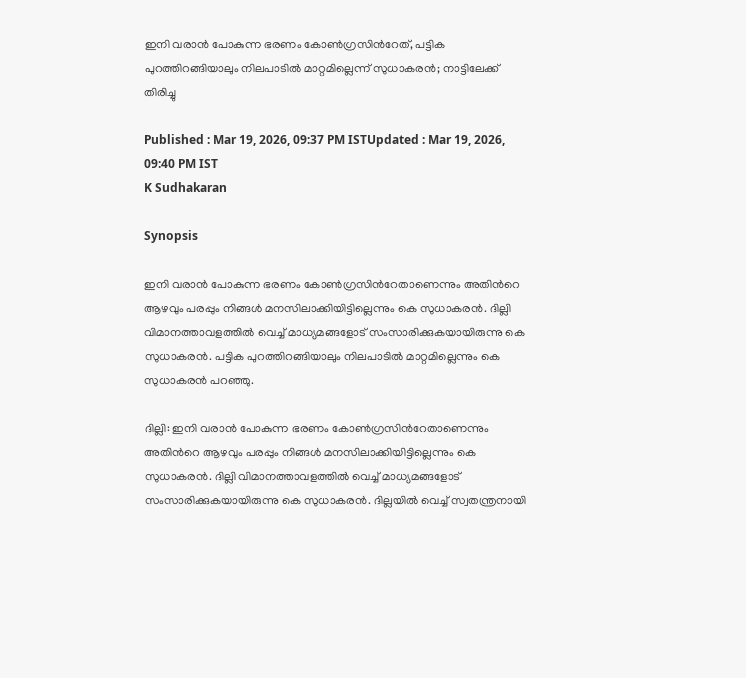ഇനി വരാൻ പോകുന്ന ഭരണം കോണ്‍ഗ്രസിന്‍റേത്, പട്ടിക പുറത്തിറങ്ങിയാലും നിലപാടിൽ മാറ്റമില്ലെന്ന് സുധാകരൻ; നാട്ടിലേക്ക് തിരിച്ചു

Published : Mar 19, 2026, 09:37 PM ISTUpdated : Mar 19, 2026, 09:40 PM IST
K Sudhakaran

Synopsis

ഇനി വരാൻ പോകുന്ന ഭരണം കോണ്‍ഗ്രസിന്‍റേതാണെന്നും അതിന്‍റെ ആഴവും പരപ്പും നിങ്ങള്‍ മനസിലാക്കിയിട്ടില്ലെന്നും കെ സുധാകരൻ. ദില്ലി വിമാനത്താവളത്തിൽ വെച്ച് മാധ്യമങ്ങളോട് സംസാരിക്കുകയായിരുന്നു കെ സുധാകരൻ. പട്ടിക പുറത്തിറങ്ങിയാലും നിലപാടിൽ മാറ്റമില്ലെന്നും കെ സുധാകരൻ പറഞ്ഞു.

ദില്ലി: ഇനി വരാൻ പോകുന്ന ഭരണം കോണ്‍ഗ്രസിന്‍റേതാണെന്നും അതിന്‍റെ ആഴവും പരപ്പും നിങ്ങള്‍ മനസിലാക്കിയിട്ടില്ലെന്നും കെ സുധാകരൻ. ദില്ലി വിമാനത്താവളത്തിൽ വെച്ച് മാധ്യമങ്ങളോട് സംസാരിക്കുകയായിരുന്നു കെ സുധാകരൻ. ദില്ലയിൽ വെച്ച് സ്വതന്ത്രനായി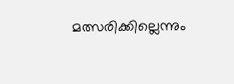മത്സരിക്കില്ലെന്നും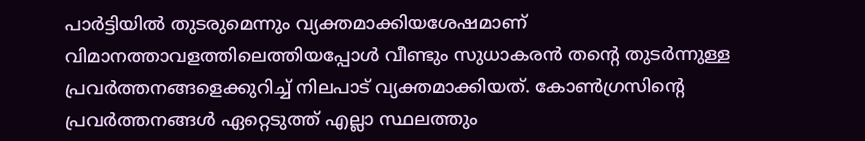പാര്‍ട്ടിയിൽ തുടരുമെന്നും വ്യക്തമാക്കിയശേഷമാണ് വിമാനത്താവളത്തിലെത്തിയപ്പോള്‍ വീണ്ടും സുധാകരൻ തന്‍റെ തുടര്‍ന്നുള്ള പ്രവര്‍ത്തനങ്ങളെക്കുറിച്ച് നിലപാട് വ്യക്തമാക്കിയത്. കോണ്‍ഗ്രസിന്‍റെ പ്രവര്‍ത്തനങ്ങള്‍ ഏറ്റെടുത്ത് എല്ലാ സ്ഥലത്തും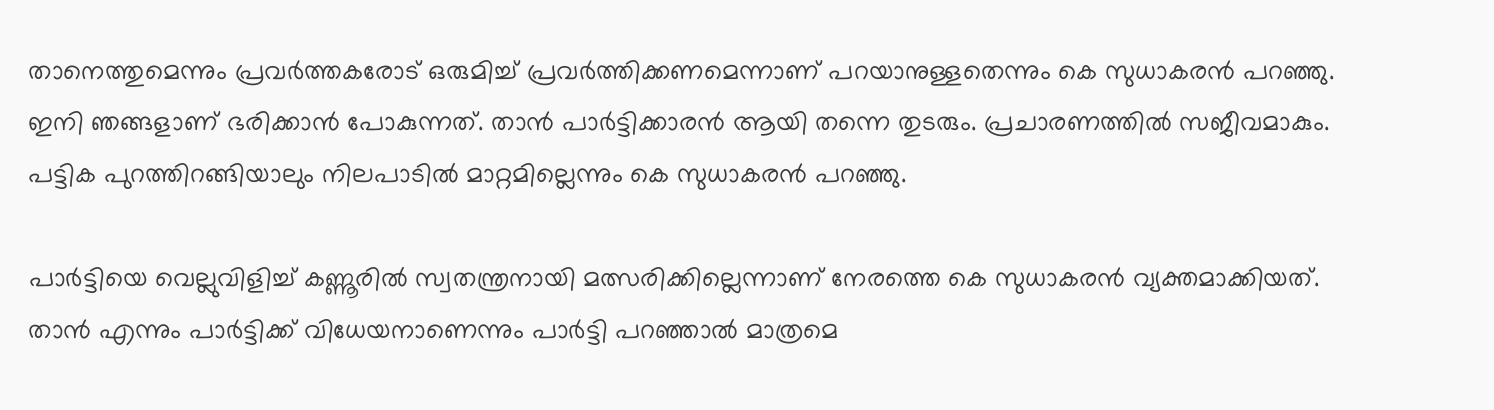താനെത്തുമെന്നും പ്രവര്‍ത്തകരോട് ഒരുമിച്ച് പ്രവര്‍ത്തിക്കണമെന്നാണ് പറയാനുള്ളതെന്നും കെ സുധാകരൻ പറഞ്ഞു. ഇനി ഞങ്ങളാണ് ഭരിക്കാൻ പോകുന്നത്. താൻ പാര്‍ട്ടിക്കാരൻ ആയി തന്നെ തുടരും. പ്രചാരണത്തിൽ സജീവമാകും. പട്ടിക പുറത്തിറങ്ങിയാലും നിലപാടിൽ മാറ്റമില്ലെന്നും കെ സുധാകരൻ പറഞ്ഞു.

പാർട്ടിയെ വെല്ലുവിളിച്ച് കണ്ണൂരിൽ സ്വതന്ത്രനായി മത്സരിക്കില്ലെന്നാണ് നേരത്തെ കെ സുധാകരൻ വ്യക്തമാക്കിയത്. താന്‍ എന്നും പാര്‍ട്ടിക്ക് വിധേയനാണെന്നും പാര്‍ട്ടി പറഞ്ഞാല്‍ മാത്രമെ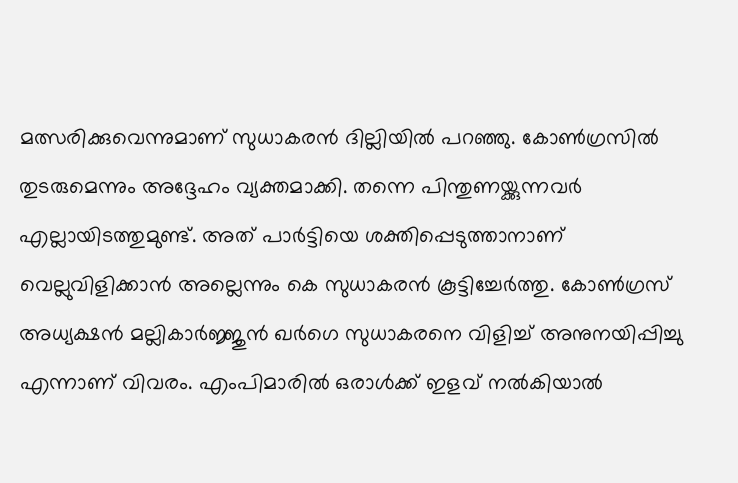മത്സരിക്കുവെന്നുമാണ് സുധാകരന്‍ ദില്ലിയില്‍ പറഞ്ഞു. കോണ്‍ഗ്രസില്‍ തുടരുമെന്നും അദ്ദേഹം വ്യക്തമാക്കി. തന്നെ പിന്തുണയ്ക്കുന്നവർ എല്ലായിടത്തുമുണ്ട്. അത് പാർട്ടിയെ ശക്തിപ്പെടുത്താനാണ് വെല്ലുവിളിക്കാൻ അല്ലെന്നും കെ സുധാകരൻ കൂട്ടിച്ചേര്‍ത്തു. കോണ്‍ഗ്രസ് അധ്യക്ഷന്‍ മല്ലികാര്‍ജ്ജുന്‍ ഖര്‍ഗെ സുധാകരനെ വിളിച്ച് അനുനയിപ്പിച്ചു എന്നാണ് വിവരം. എംപിമാരിൽ ഒരാൾക്ക് ഇളവ് നല്‍കിയാൽ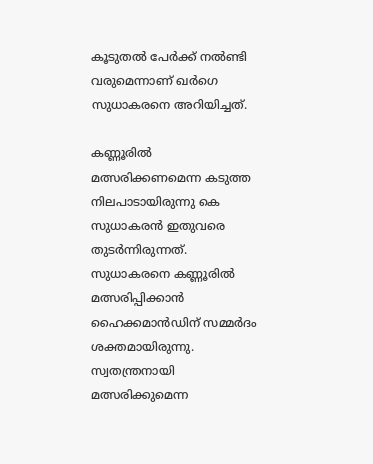കൂടുതൽ പേർക്ക് നല്‍ണ്ടി വരുമെന്നാണ് ഖർഗെ സുധാകരനെ അറിയിച്ചത്.

കണ്ണൂരിൽ മത്സരിക്കണമെന്ന കടുത്ത നിലപാടായിരുന്നു കെ സുധാകരൻ ഇതുവരെ തുടര്‍ന്നിരുന്നത്. സുധാകരനെ കണ്ണൂരിൽ മത്സരിപ്പിക്കാൻ ഹൈക്കമാന്‍ഡിന് സമ്മര്‍ദം ശക്തമായിരുന്നു. സ്വതന്ത്രനായി മത്സരിക്കുമെന്ന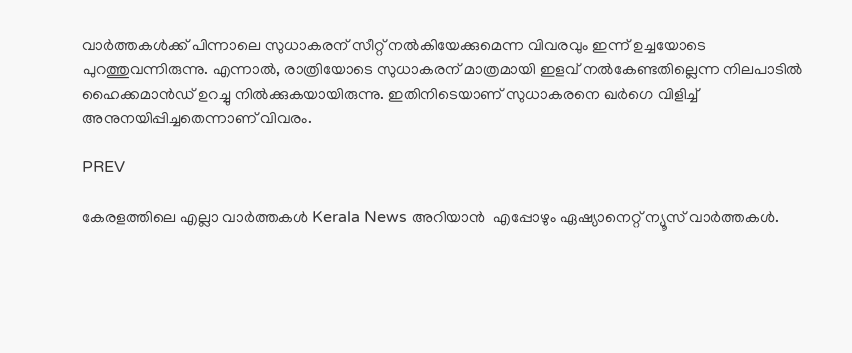വാര്‍ത്തകള്‍ക്ക് പിന്നാലെ സുധാകരന് സീറ്റ് നൽകിയേക്കുമെന്ന വിവരവും ഇന്ന് ഉച്ചയോടെ പുറത്തുവന്നിരുന്നു. എന്നാൽ, രാത്രിയോടെ സുധാകരന് മാത്രമായി ഇളവ് നൽകേണ്ടതില്ലെന്ന നിലപാടിൽ ഹൈക്കമാന്‍ഡ് ഉറച്ചു നിൽക്കുകയായിരുന്നു. ഇതിനിടെയാണ് സുധാകരനെ ഖര്‍ഗെ വിളിച്ച് അനുനയിപ്പിച്ചതെന്നാണ് വിവരം.

PREV

കേരളത്തിലെ എല്ലാ വാർത്തകൾ Kerala News അറിയാൻ  എപ്പോഴും ഏഷ്യാനെറ്റ് ന്യൂസ് വാർത്തകൾ.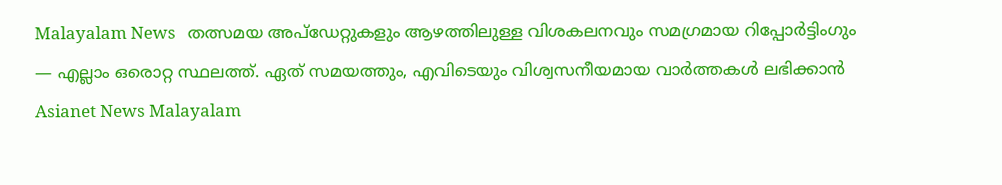Malayalam News   തത്സമയ അപ്‌ഡേറ്റുകളും ആഴത്തിലുള്ള വിശകലനവും സമഗ്രമായ റിപ്പോർട്ടിംഗും — എല്ലാം ഒരൊറ്റ സ്ഥലത്ത്. ഏത് സമയത്തും, എവിടെയും വിശ്വസനീയമായ വാർത്തകൾ ലഭിക്കാൻ Asianet News Malayalam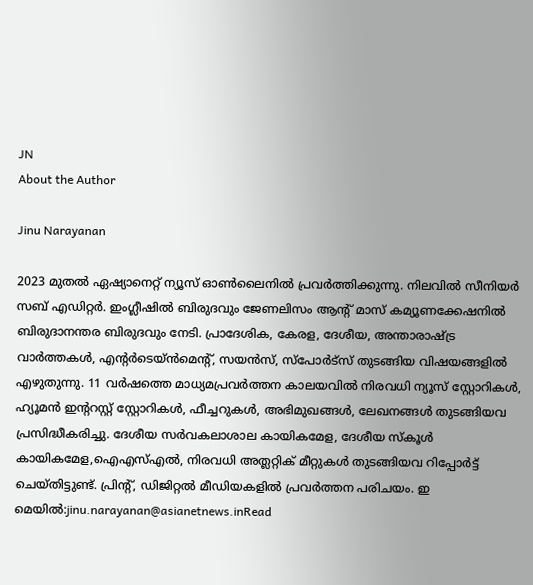JN
About the Author

Jinu Narayanan

2023 മുതൽ ഏഷ്യാനെറ്റ് ന്യൂസ് ഓണ്‍ലൈനിൽ പ്രവര്‍ത്തിക്കുന്നു. നിലവിൽ സീനിയര്‍ സബ് എഡിറ്റര്‍. ഇംഗ്ലീഷിൽ ബിരുദവും ജേണലിസം ആന്‍റ് മാസ് കമ്യൂണക്കേഷനിൽ ബിരുദാനന്തര ബിരുദവും നേടി. പ്രാദേശിക, കേരള, ദേശീയ, അന്താരാഷ്ട്ര വാര്‍ത്തകള്‍, എന്റർടെയ്ൻമെൻ്റ്, സയൻസ്, സ്പോര്‍ട്സ് തുടങ്ങിയ വിഷയങ്ങളിൽ എഴുതുന്നു. 11 വര്‍ഷത്തെ മാധ്യമപ്രവര്‍ത്തന കാലയവിൽ നിരവധി ന്യൂസ് സ്റ്റോറികള്‍, ഹ്യൂമൻ ഇന്‍ററസ്റ്റ് സ്റ്റോറികള്‍, ഫീച്ചറുകള്‍, അഭിമുഖങ്ങള്‍, ലേഖനങ്ങള്‍ തുടങ്ങിയവ പ്രസിദ്ധീകരിച്ചു. ദേശീയ സര്‍വകലാശാല കായികമേള, ദേശീയ സ്കൂള്‍ കായികമേള,ഐഎസ്എൽ, നിരവധി അത്ലറ്റിക് മീറ്റുകള്‍ തുടങ്ങിയവ റിപ്പോര്‍ട്ട് ചെയ്തിട്ടുണ്ട്. പ്രിന്‍റ്, ഡിജിറ്റൽ മീഡിയകളിൽ പ്രവര്‍ത്തന പരിചയം. ഇ മെയിൽ:jinu.narayanan@asianetnews.inRead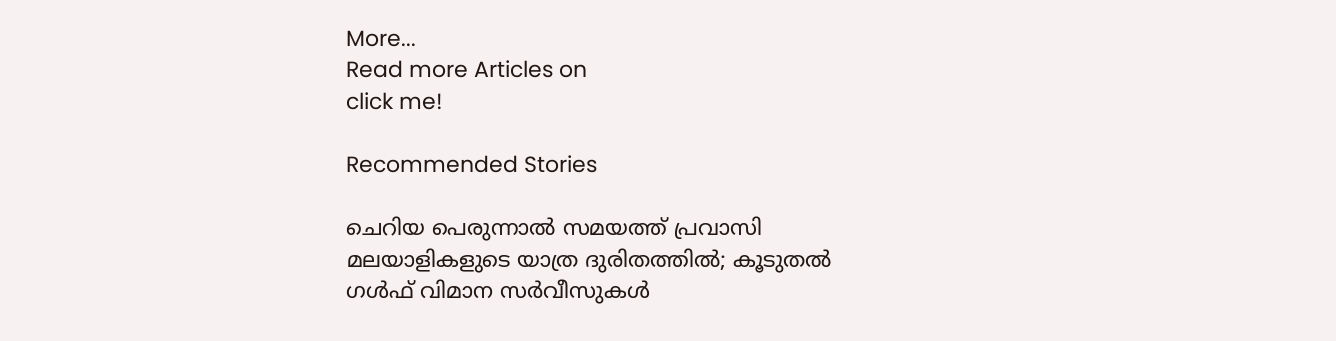More...
Read more Articles on
click me!

Recommended Stories

ചെറിയ പെരുന്നാല്‍ സമയത്ത് പ്രവാസി മലയാളികളുടെ യാത്ര ദുരിതത്തിൽ; കൂടുതൽ ഗള്‍ഫ് വിമാന സര്‍വീസുകള്‍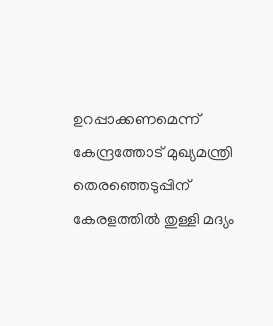ഉറപ്പാക്കണമെന്ന് കേന്ദ്രത്തോട് മുഖ്യമന്ത്രി
തെരഞ്ഞെടുപ്പിന് കേരളത്തിൽ തുള്ളി മദ്യം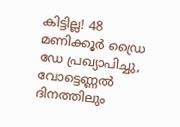കിട്ടില്ല! 48 മണിക്കൂർ ഡ്രൈ ഡേ പ്രഖ്യാപിച്ചു, വോട്ടെണ്ണൽ ദിനത്തിലും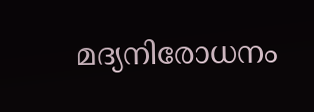മദ്യനിരോധനം